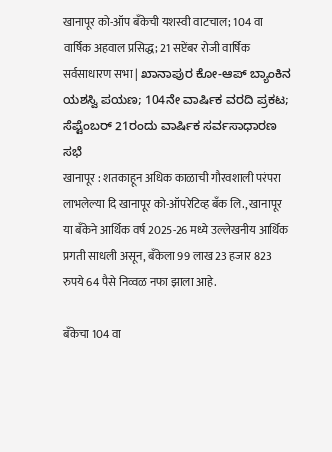खानापूर को-ऑप बँकेची यशस्वी वाटचाल; 104 वा वार्षिक अहवाल प्रसिद्ध; 21 सप्टेंबर रोजी वार्षिक सर्वसाधारण सभा | ಖಾನಾಪುರ ಕೋ-ಆಪ್ ಬ್ಯಾಂಕಿನ ಯಶಸ್ವಿ ಪಯಣ; 104ನೇ ವಾರ್ಷಿಕ ವರದಿ ಪ್ರಕಟ; ಸೆಪ್ಟೆಂಬರ್ 21ರಂದು ವಾರ್ಷಿಕ ಸರ್ವಸಾಧಾರಣ ಸಭೆ
खानापूर : शतकाहून अधिक काळाची गौरवशाली परंपरा लाभलेल्या दि खानापूर को-ऑपरेटिव्ह बँक लि., खानापूर या बँकेने आर्थिक वर्ष 2025-26 मध्ये उल्लेखनीय आर्थिक प्रगती साधली असून, बँकेला 99 लाख 23 हजार 823 रुपये 64 पैसे निव्वळ नफा झाला आहे.

बँकेचा 104 वा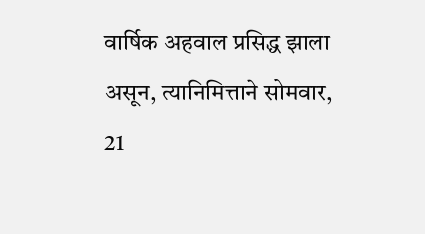वार्षिक अहवाल प्रसिद्ध झाला असून, त्यानिमित्ताने सोमवार, 21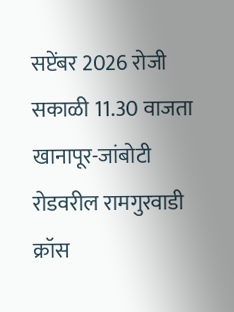सप्टेंबर 2026 रोजी सकाळी 11.30 वाजता खानापूर-जांबोटी रोडवरील रामगुरवाडी क्रॉस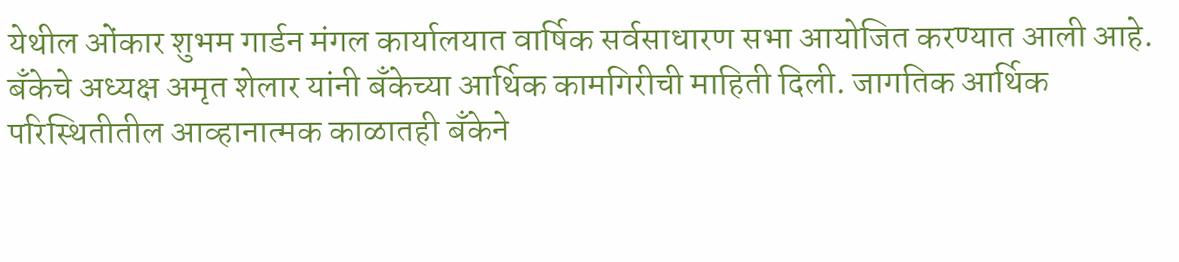येथील ओंकार शुभम गार्डन मंगल कार्यालयात वार्षिक सर्वसाधारण सभा आयोजित करण्यात आली आहे.
बँकेचे अध्यक्ष अमृत शेलार यांनी बँकेच्या आर्थिक कामगिरीची माहिती दिली. जागतिक आर्थिक परिस्थितीतील आव्हानात्मक काळातही बँकेने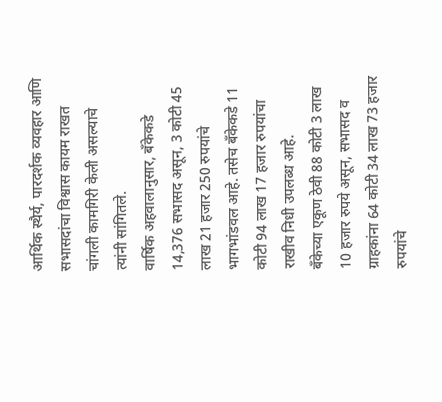आर्थिक स्थैर्य, पारदर्शक व्यवहार आणि सभासदांचा विश्वास कायम राखत चांगली कामगिरी केली असल्याचे त्यांनी सांगितले.
वार्षिक अहवालानुसार, बँकेकडे 14,376 सभासद असून, 3 कोटी 45 लाख 21 हजार 250 रुपयांचे भागभांडवल आहे. तसेच बँकेकडे 11 कोटी 94 लाख 17 हजार रुपयांचा राखीव निधी उपलब्ध आहे.
बँकेच्या एकूण ठेवी 88 कोटी 3 लाख 10 हजार रुपये असून, सभासद व ग्राहकांना 64 कोटी 34 लाख 73 हजार रुपयांचे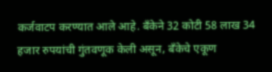कर्जवाटप करण्यात आले आहे. बँकेने 32 कोटी 58 लाख 34 हजार रुपयांची गुंतवणूक केली असून, बँकेचे एकूण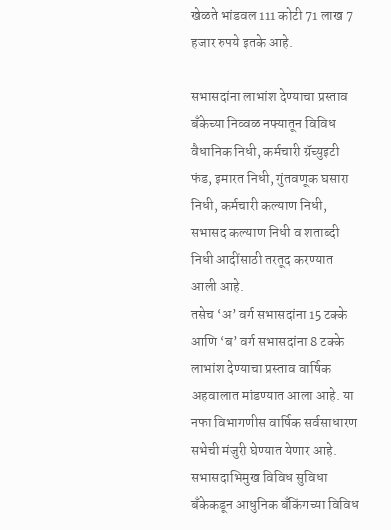खेळते भांडवल 111 कोटी 71 लाख 7 हजार रुपये इतके आहे.

सभासदांना लाभांश देण्याचा प्रस्ताव
बँकेच्या निव्वळ नफ्यातून विविध वैधानिक निधी, कर्मचारी ग्रॅच्युइटी फंड, इमारत निधी, गुंतवणूक घसारा निधी, कर्मचारी कल्याण निधी, सभासद कल्याण निधी व शताब्दी निधी आदींसाठी तरतूद करण्यात आली आहे.
तसेच ‘अ’ वर्ग सभासदांना 15 टक्के आणि ‘ब’ वर्ग सभासदांना 8 टक्के लाभांश देण्याचा प्रस्ताव वार्षिक अहवालात मांडण्यात आला आहे. या नफा विभागणीस वार्षिक सर्वसाधारण सभेची मंजुरी घेण्यात येणार आहे.
सभासदाभिमुख विविध सुविधा
बँकेकडून आधुनिक बँकिंगच्या विविध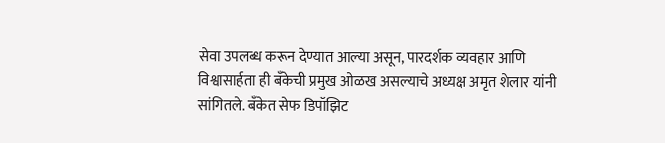सेवा उपलब्ध करून देण्यात आल्या असून, पारदर्शक व्यवहार आणि विश्वासार्हता ही बँकेची प्रमुख ओळख असल्याचे अध्यक्ष अमृत शेलार यांनी सांगितले. बँकेत सेफ डिपॉझिट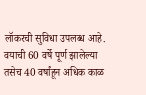लॉकरची सुविधा उपलब्ध आहे.
वयाची 60 वर्षे पूर्ण झालेल्या तसेच 40 वर्षांहून अधिक काळ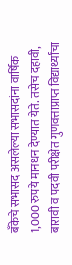बँकेचे सभासद असलेल्या सभासदांना वार्षिक 1,000 रुपये मानधन देण्यात येते. तसेच दहावी, बारावी व पदवी परीक्षेत गुणवत्ताप्राप्त विद्यार्थ्यांचा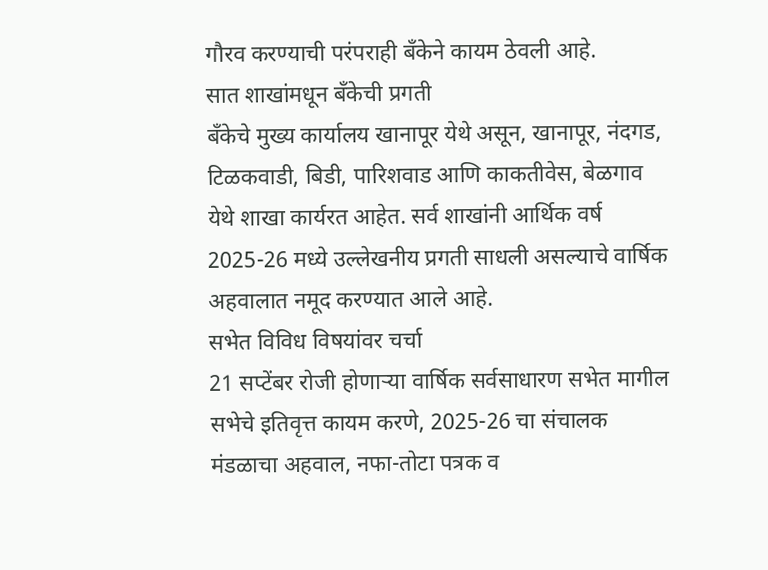गौरव करण्याची परंपराही बँकेने कायम ठेवली आहे.
सात शाखांमधून बँकेची प्रगती
बँकेचे मुख्य कार्यालय खानापूर येथे असून, खानापूर, नंदगड, टिळकवाडी, बिडी, पारिशवाड आणि काकतीवेस, बेळगाव येथे शाखा कार्यरत आहेत. सर्व शाखांनी आर्थिक वर्ष 2025-26 मध्ये उल्लेखनीय प्रगती साधली असल्याचे वार्षिक अहवालात नमूद करण्यात आले आहे.
सभेत विविध विषयांवर चर्चा
21 सप्टेंबर रोजी होणाऱ्या वार्षिक सर्वसाधारण सभेत मागील सभेचे इतिवृत्त कायम करणे, 2025-26 चा संचालक मंडळाचा अहवाल, नफा-तोटा पत्रक व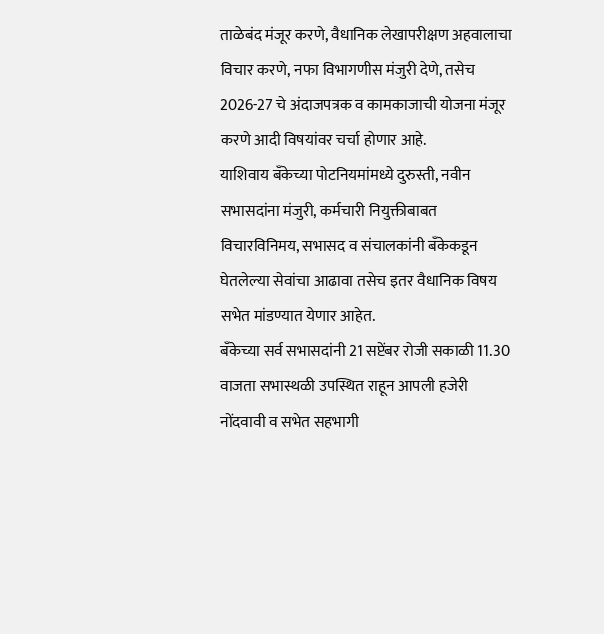ताळेबंद मंजूर करणे, वैधानिक लेखापरीक्षण अहवालाचा विचार करणे, नफा विभागणीस मंजुरी देणे, तसेच 2026-27 चे अंदाजपत्रक व कामकाजाची योजना मंजूर करणे आदी विषयांवर चर्चा होणार आहे.
याशिवाय बँकेच्या पोटनियमांमध्ये दुरुस्ती, नवीन सभासदांना मंजुरी, कर्मचारी नियुक्तीबाबत विचारविनिमय, सभासद व संचालकांनी बँकेकडून घेतलेल्या सेवांचा आढावा तसेच इतर वैधानिक विषय सभेत मांडण्यात येणार आहेत.
बँकेच्या सर्व सभासदांनी 21 सप्टेंबर रोजी सकाळी 11.30 वाजता सभास्थळी उपस्थित राहून आपली हजेरी नोंदवावी व सभेत सहभागी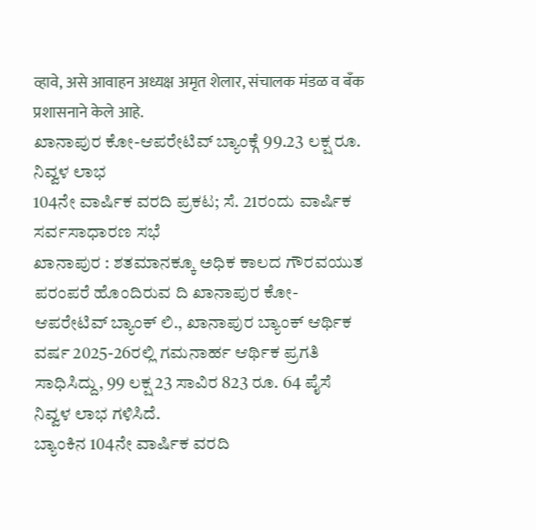व्हावे, असे आवाहन अध्यक्ष अमृत शेलार, संचालक मंडळ व बँक प्रशासनाने केले आहे.
ಖಾನಾಪುರ ಕೋ-ಆಪರೇಟಿವ್ ಬ್ಯಾಂಕ್ಗೆ 99.23 ಲಕ್ಷ ರೂ. ನಿವ್ವಳ ಲಾಭ
104ನೇ ವಾರ್ಷಿಕ ವರದಿ ಪ್ರಕಟ; ಸೆ. 21ರಂದು ವಾರ್ಷಿಕ ಸರ್ವಸಾಧಾರಣ ಸಭೆ
ಖಾನಾಪುರ : ಶತಮಾನಕ್ಕೂ ಅಧಿಕ ಕಾಲದ ಗೌರವಯುತ ಪರಂಪರೆ ಹೊಂದಿರುವ ದಿ ಖಾನಾಪುರ ಕೋ-ಆಪರೇಟಿವ್ ಬ್ಯಾಂಕ್ ಲಿ., ಖಾನಾಪುರ ಬ್ಯಾಂಕ್ ಆರ್ಥಿಕ ವರ್ಷ 2025-26ರಲ್ಲಿ ಗಮನಾರ್ಹ ಆರ್ಥಿಕ ಪ್ರಗತಿ ಸಾಧಿಸಿದ್ದು, 99 ಲಕ್ಷ 23 ಸಾವಿರ 823 ರೂ. 64 ಪೈಸೆ ನಿವ್ವಳ ಲಾಭ ಗಳಿಸಿದೆ.
ಬ್ಯಾಂಕಿನ 104ನೇ ವಾರ್ಷಿಕ ವರದಿ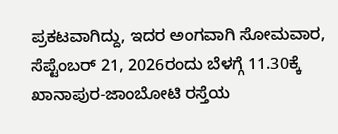ಪ್ರಕಟವಾಗಿದ್ದು, ಇದರ ಅಂಗವಾಗಿ ಸೋಮವಾರ, ಸೆಪ್ಟೆಂಬರ್ 21, 2026ರಂದು ಬೆಳಗ್ಗೆ 11.30ಕ್ಕೆ ಖಾನಾಪುರ-ಜಾಂಬೋಟಿ ರಸ್ತೆಯ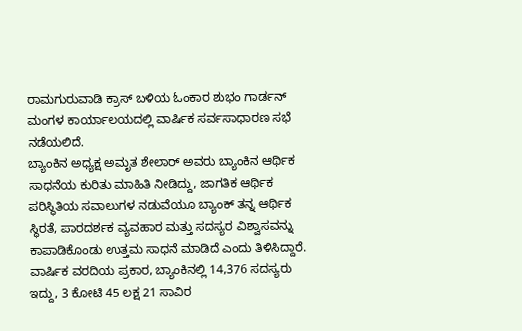ರಾಮಗುರುವಾಡಿ ಕ್ರಾಸ್ ಬಳಿಯ ಓಂಕಾರ ಶುಭಂ ಗಾರ್ಡನ್ ಮಂಗಳ ಕಾರ್ಯಾಲಯದಲ್ಲಿ ವಾರ್ಷಿಕ ಸರ್ವಸಾಧಾರಣ ಸಭೆ ನಡೆಯಲಿದೆ.
ಬ್ಯಾಂಕಿನ ಅಧ್ಯಕ್ಷ ಅಮೃತ ಶೇಲಾರ್ ಅವರು ಬ್ಯಾಂಕಿನ ಆರ್ಥಿಕ ಸಾಧನೆಯ ಕುರಿತು ಮಾಹಿತಿ ನೀಡಿದ್ದು, ಜಾಗತಿಕ ಆರ್ಥಿಕ ಪರಿಸ್ಥಿತಿಯ ಸವಾಲುಗಳ ನಡುವೆಯೂ ಬ್ಯಾಂಕ್ ತನ್ನ ಆರ್ಥಿಕ ಸ್ಥಿರತೆ, ಪಾರದರ್ಶಕ ವ್ಯವಹಾರ ಮತ್ತು ಸದಸ್ಯರ ವಿಶ್ವಾಸವನ್ನು ಕಾಪಾಡಿಕೊಂಡು ಉತ್ತಮ ಸಾಧನೆ ಮಾಡಿದೆ ಎಂದು ತಿಳಿಸಿದ್ದಾರೆ.
ವಾರ್ಷಿಕ ವರದಿಯ ಪ್ರಕಾರ, ಬ್ಯಾಂಕಿನಲ್ಲಿ 14,376 ಸದಸ್ಯರು ಇದ್ದು, 3 ಕೋಟಿ 45 ಲಕ್ಷ 21 ಸಾವಿರ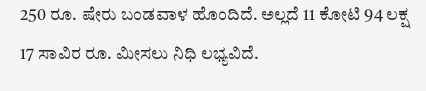250 ರೂ. ಷೇರು ಬಂಡವಾಳ ಹೊಂದಿದೆ. ಅಲ್ಲದೆ 11 ಕೋಟಿ 94 ಲಕ್ಷ 17 ಸಾವಿರ ರೂ. ಮೀಸಲು ನಿಧಿ ಲಭ್ಯವಿದೆ.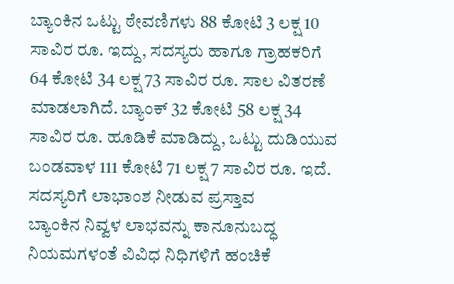ಬ್ಯಾಂಕಿನ ಒಟ್ಟು ಠೇವಣಿಗಳು 88 ಕೋಟಿ 3 ಲಕ್ಷ 10 ಸಾವಿರ ರೂ. ಇದ್ದು, ಸದಸ್ಯರು ಹಾಗೂ ಗ್ರಾಹಕರಿಗೆ 64 ಕೋಟಿ 34 ಲಕ್ಷ 73 ಸಾವಿರ ರೂ. ಸಾಲ ವಿತರಣೆ ಮಾಡಲಾಗಿದೆ. ಬ್ಯಾಂಕ್ 32 ಕೋಟಿ 58 ಲಕ್ಷ 34 ಸಾವಿರ ರೂ. ಹೂಡಿಕೆ ಮಾಡಿದ್ದು, ಒಟ್ಟು ದುಡಿಯುವ ಬಂಡವಾಳ 111 ಕೋಟಿ 71 ಲಕ್ಷ 7 ಸಾವಿರ ರೂ. ಇದೆ.
ಸದಸ್ಯರಿಗೆ ಲಾಭಾಂಶ ನೀಡುವ ಪ್ರಸ್ತಾವ
ಬ್ಯಾಂಕಿನ ನಿವ್ವಳ ಲಾಭವನ್ನು ಕಾನೂನುಬದ್ಧ ನಿಯಮಗಳಂತೆ ವಿವಿಧ ನಿಧಿಗಳಿಗೆ ಹಂಚಿಕೆ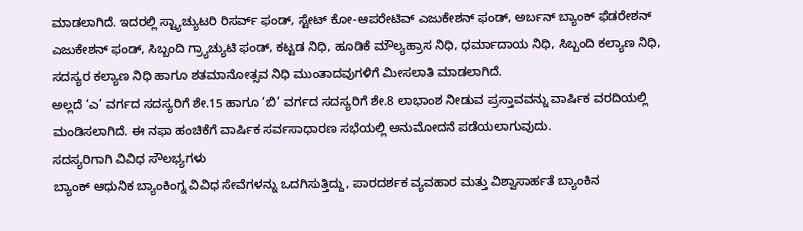ಮಾಡಲಾಗಿದೆ. ಇದರಲ್ಲಿ ಸ್ಟ್ಯಾಚ್ಯುಟರಿ ರಿಸರ್ವ್ ಫಂಡ್, ಸ್ಟೇಟ್ ಕೋ-ಆಪರೇಟಿವ್ ಎಜುಕೇಶನ್ ಫಂಡ್, ಅರ್ಬನ್ ಬ್ಯಾಂಕ್ ಫೆಡರೇಶನ್ ಎಜುಕೇಶನ್ ಫಂಡ್, ಸಿಬ್ಬಂದಿ ಗ್ರ್ಯಾಚ್ಯುಟಿ ಫಂಡ್, ಕಟ್ಟಡ ನಿಧಿ, ಹೂಡಿಕೆ ಮೌಲ್ಯಹ್ರಾಸ ನಿಧಿ, ಧರ್ಮಾದಾಯ ನಿಧಿ, ಸಿಬ್ಬಂದಿ ಕಲ್ಯಾಣ ನಿಧಿ, ಸದಸ್ಯರ ಕಲ್ಯಾಣ ನಿಧಿ ಹಾಗೂ ಶತಮಾನೋತ್ಸವ ನಿಧಿ ಮುಂತಾದವುಗಳಿಗೆ ಮೀಸಲಾತಿ ಮಾಡಲಾಗಿದೆ.
ಅಲ್ಲದೆ ‘ಎ’ ವರ್ಗದ ಸದಸ್ಯರಿಗೆ ಶೇ.15 ಹಾಗೂ ‘ಬಿ’ ವರ್ಗದ ಸದಸ್ಯರಿಗೆ ಶೇ.8 ಲಾಭಾಂಶ ನೀಡುವ ಪ್ರಸ್ತಾವವನ್ನು ವಾರ್ಷಿಕ ವರದಿಯಲ್ಲಿ ಮಂಡಿಸಲಾಗಿದೆ. ಈ ನಫಾ ಹಂಚಿಕೆಗೆ ವಾರ್ಷಿಕ ಸರ್ವಸಾಧಾರಣ ಸಭೆಯಲ್ಲಿ ಅನುಮೋದನೆ ಪಡೆಯಲಾಗುವುದು.
ಸದಸ್ಯರಿಗಾಗಿ ವಿವಿಧ ಸೌಲಭ್ಯಗಳು
ಬ್ಯಾಂಕ್ ಆಧುನಿಕ ಬ್ಯಾಂಕಿಂಗ್ನ ವಿವಿಧ ಸೇವೆಗಳನ್ನು ಒದಗಿಸುತ್ತಿದ್ದು, ಪಾರದರ್ಶಕ ವ್ಯವಹಾರ ಮತ್ತು ವಿಶ್ವಾಸಾರ್ಹತೆ ಬ್ಯಾಂಕಿನ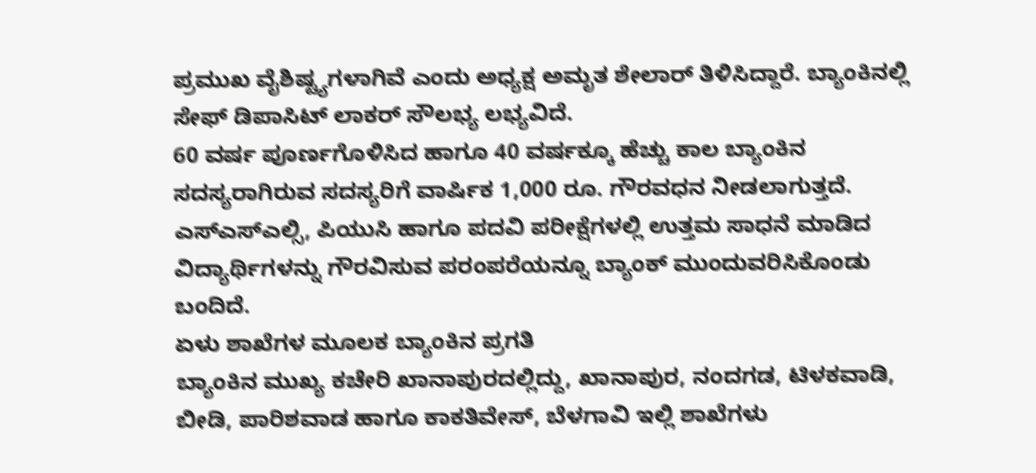ಪ್ರಮುಖ ವೈಶಿಷ್ಟ್ಯಗಳಾಗಿವೆ ಎಂದು ಅಧ್ಯಕ್ಷ ಅಮೃತ ಶೇಲಾರ್ ತಿಳಿಸಿದ್ದಾರೆ. ಬ್ಯಾಂಕಿನಲ್ಲಿ ಸೇಫ್ ಡಿಪಾಸಿಟ್ ಲಾಕರ್ ಸೌಲಭ್ಯ ಲಭ್ಯವಿದೆ.
60 ವರ್ಷ ಪೂರ್ಣಗೊಳಿಸಿದ ಹಾಗೂ 40 ವರ್ಷಕ್ಕೂ ಹೆಚ್ಚು ಕಾಲ ಬ್ಯಾಂಕಿನ ಸದಸ್ಯರಾಗಿರುವ ಸದಸ್ಯರಿಗೆ ವಾರ್ಷಿಕ 1,000 ರೂ. ಗೌರವಧನ ನೀಡಲಾಗುತ್ತದೆ. ಎಸ್ಎಸ್ಎಲ್ಸಿ, ಪಿಯುಸಿ ಹಾಗೂ ಪದವಿ ಪರೀಕ್ಷೆಗಳಲ್ಲಿ ಉತ್ತಮ ಸಾಧನೆ ಮಾಡಿದ ವಿದ್ಯಾರ್ಥಿಗಳನ್ನು ಗೌರವಿಸುವ ಪರಂಪರೆಯನ್ನೂ ಬ್ಯಾಂಕ್ ಮುಂದುವರಿಸಿಕೊಂಡು ಬಂದಿದೆ.
ಏಳು ಶಾಖೆಗಳ ಮೂಲಕ ಬ್ಯಾಂಕಿನ ಪ್ರಗತಿ
ಬ್ಯಾಂಕಿನ ಮುಖ್ಯ ಕಚೇರಿ ಖಾನಾಪುರದಲ್ಲಿದ್ದು, ಖಾನಾಪುರ, ನಂದಗಡ, ಟಿಳಕವಾಡಿ, ಬೀಡಿ, ಪಾರಿಶವಾಡ ಹಾಗೂ ಕಾಕತಿವೇಸ್, ಬೆಳಗಾವಿ ಇಲ್ಲಿ ಶಾಖೆಗಳು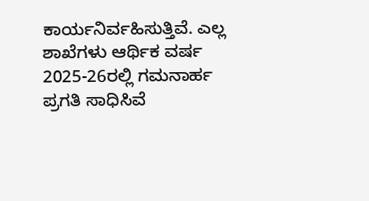ಕಾರ್ಯನಿರ್ವಹಿಸುತ್ತಿವೆ. ಎಲ್ಲ ಶಾಖೆಗಳು ಆರ್ಥಿಕ ವರ್ಷ 2025-26ರಲ್ಲಿ ಗಮನಾರ್ಹ ಪ್ರಗತಿ ಸಾಧಿಸಿವೆ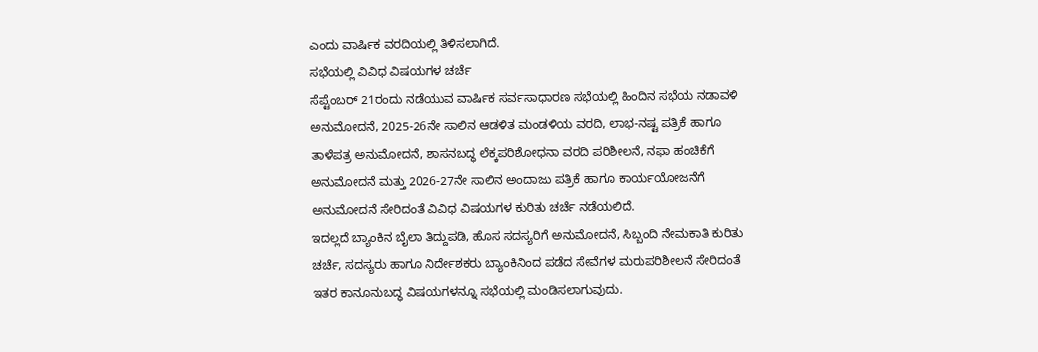ಎಂದು ವಾರ್ಷಿಕ ವರದಿಯಲ್ಲಿ ತಿಳಿಸಲಾಗಿದೆ.
ಸಭೆಯಲ್ಲಿ ವಿವಿಧ ವಿಷಯಗಳ ಚರ್ಚೆ
ಸೆಪ್ಟೆಂಬರ್ 21ರಂದು ನಡೆಯುವ ವಾರ್ಷಿಕ ಸರ್ವಸಾಧಾರಣ ಸಭೆಯಲ್ಲಿ ಹಿಂದಿನ ಸಭೆಯ ನಡಾವಳಿ ಅನುಮೋದನೆ, 2025-26ನೇ ಸಾಲಿನ ಆಡಳಿತ ಮಂಡಳಿಯ ವರದಿ, ಲಾಭ-ನಷ್ಟ ಪತ್ರಿಕೆ ಹಾಗೂ ತಾಳೆಪತ್ರ ಅನುಮೋದನೆ, ಶಾಸನಬದ್ಧ ಲೆಕ್ಕಪರಿಶೋಧನಾ ವರದಿ ಪರಿಶೀಲನೆ, ನಫಾ ಹಂಚಿಕೆಗೆ ಅನುಮೋದನೆ ಮತ್ತು 2026-27ನೇ ಸಾಲಿನ ಅಂದಾಜು ಪತ್ರಿಕೆ ಹಾಗೂ ಕಾರ್ಯಯೋಜನೆಗೆ ಅನುಮೋದನೆ ಸೇರಿದಂತೆ ವಿವಿಧ ವಿಷಯಗಳ ಕುರಿತು ಚರ್ಚೆ ನಡೆಯಲಿದೆ.
ಇದಲ್ಲದೆ ಬ್ಯಾಂಕಿನ ಬೈಲಾ ತಿದ್ದುಪಡಿ, ಹೊಸ ಸದಸ್ಯರಿಗೆ ಅನುಮೋದನೆ, ಸಿಬ್ಬಂದಿ ನೇಮಕಾತಿ ಕುರಿತು ಚರ್ಚೆ, ಸದಸ್ಯರು ಹಾಗೂ ನಿರ್ದೇಶಕರು ಬ್ಯಾಂಕಿನಿಂದ ಪಡೆದ ಸೇವೆಗಳ ಮರುಪರಿಶೀಲನೆ ಸೇರಿದಂತೆ ಇತರ ಕಾನೂನುಬದ್ಧ ವಿಷಯಗಳನ್ನೂ ಸಭೆಯಲ್ಲಿ ಮಂಡಿಸಲಾಗುವುದು.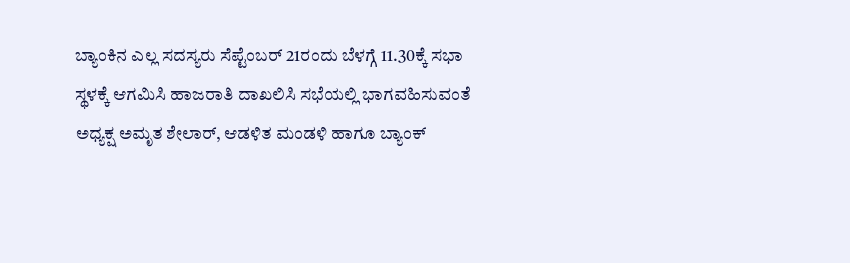ಬ್ಯಾಂಕಿನ ಎಲ್ಲ ಸದಸ್ಯರು ಸೆಪ್ಟೆಂಬರ್ 21ರಂದು ಬೆಳಗ್ಗೆ 11.30ಕ್ಕೆ ಸಭಾ ಸ್ಥಳಕ್ಕೆ ಆಗಮಿಸಿ ಹಾಜರಾತಿ ದಾಖಲಿಸಿ ಸಭೆಯಲ್ಲಿ ಭಾಗವಹಿಸುವಂತೆ ಅಧ್ಯಕ್ಷ ಅಮೃತ ಶೇಲಾರ್, ಆಡಳಿತ ಮಂಡಳಿ ಹಾಗೂ ಬ್ಯಾಂಕ್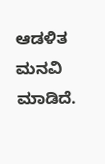ಆಡಳಿತ ಮನವಿ ಮಾಡಿದೆ.